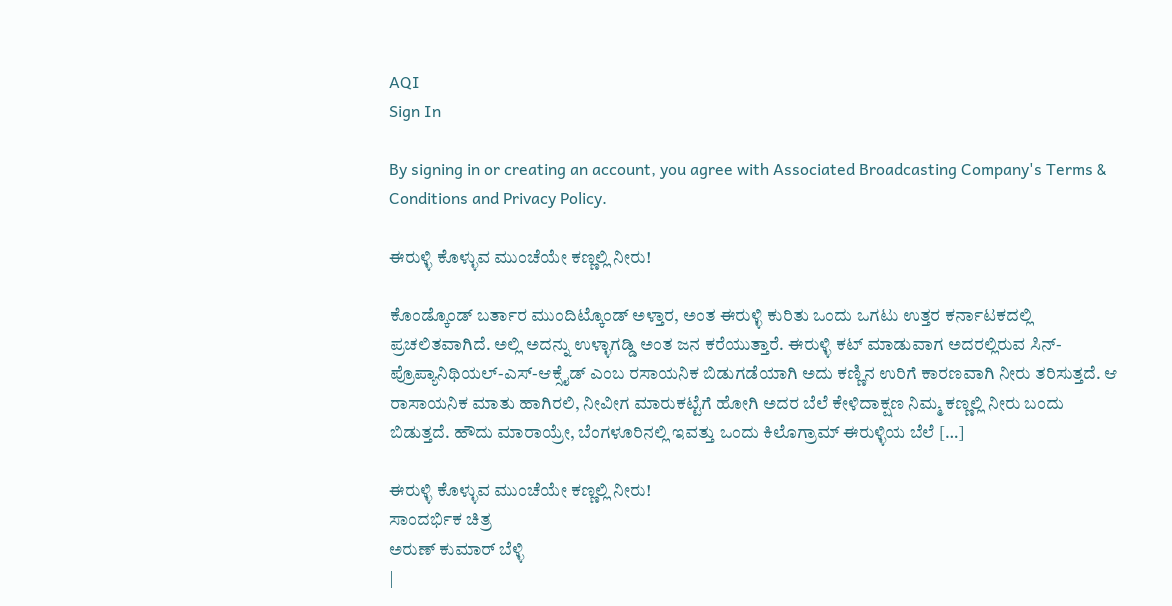AQI
Sign In

By signing in or creating an account, you agree with Associated Broadcasting Company's Terms & Conditions and Privacy Policy.

ಈರುಳ್ಳಿ ಕೊಳ್ಳುವ ಮುಂಚೆಯೇ ಕಣ್ಣಲ್ಲಿ ನೀರು!

ಕೊಂಡ್ಕೊಂಡ್ ಬರ್ತಾರ ಮುಂದಿಟ್ಕೊಂಡ್ ಅಳ್ತಾರ, ಅಂತ ಈರುಳ್ಳಿ ಕುರಿತು ಒಂದು ಒಗಟು ಉತ್ತರ ಕರ್ನಾಟಕದಲ್ಲಿ ಪ್ರಚಲಿತವಾಗಿದೆ. ಅಲ್ಲಿ ಅದನ್ನು ಉಳ್ಳಾಗಡ್ಡಿ ಅಂತ ಜನ ಕರೆಯುತ್ತಾರೆ. ಈರುಳ್ಳಿ ಕಟ್ ಮಾಡುವಾಗ ಅದರಲ್ಲಿರುವ ಸಿನ್-ಪ್ರೊಪ್ಯಾನಿಥಿಯಲ್-ಎಸ್-ಆಕ್ಸೈಡ್ ಎಂಬ ರಸಾಯನಿಕ ಬಿಡುಗಡೆಯಾಗಿ ಅದು ಕಣ್ಣಿನ ಉರಿಗೆ ಕಾರಣವಾಗಿ ನೀರು ತರಿಸುತ್ತದೆ. ಆ ರಾಸಾಯನಿಕ ಮಾತು ಹಾಗಿರಲಿ, ನೀವೀಗ ಮಾರುಕಟ್ಟೆಗೆ ಹೋಗಿ ಅದರ ಬೆಲೆ ಕೇಳಿದಾಕ್ಷಣ ನಿಮ್ಮ ಕಣ್ಣಲ್ಲಿ ನೀರು ಬಂದು ಬಿಡುತ್ತದೆ. ಹೌದು ಮಾರಾಯ್ರೇ, ಬೆಂಗಳೂರಿನಲ್ಲಿ ಇವತ್ತು ಒಂದು ಕಿಲೊಗ್ರಾಮ್ ಈರುಳ್ಳಿಯ ಬೆಲೆ […]

ಈರುಳ್ಳಿ ಕೊಳ್ಳುವ ಮುಂಚೆಯೇ ಕಣ್ಣಲ್ಲಿ ನೀರು!
ಸಾಂದರ್ಭಿಕ ಚಿತ್ರ
ಅರುಣ್ ಕುಮಾರ್ ಬೆಳ್ಳಿ
|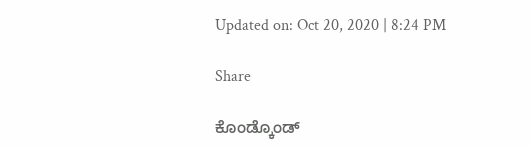Updated on: Oct 20, 2020 | 8:24 PM

Share

ಕೊಂಡ್ಕೊಂಡ್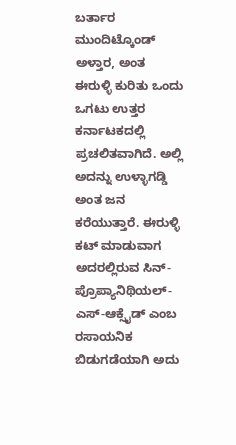ಬರ್ತಾರ ಮುಂದಿಟ್ಕೊಂಡ್ ಅಳ್ತಾರ, ಅಂತ ಈರುಳ್ಳಿ ಕುರಿತು ಒಂದು ಒಗಟು ಉತ್ತರ ಕರ್ನಾಟಕದಲ್ಲಿ ಪ್ರಚಲಿತವಾಗಿದೆ. ಅಲ್ಲಿ ಅದನ್ನು ಉಳ್ಳಾಗಡ್ಡಿ ಅಂತ ಜನ ಕರೆಯುತ್ತಾರೆ. ಈರುಳ್ಳಿ ಕಟ್ ಮಾಡುವಾಗ ಅದರಲ್ಲಿರುವ ಸಿನ್-ಪ್ರೊಪ್ಯಾನಿಥಿಯಲ್-ಎಸ್-ಆಕ್ಸೈಡ್ ಎಂಬ ರಸಾಯನಿಕ ಬಿಡುಗಡೆಯಾಗಿ ಅದು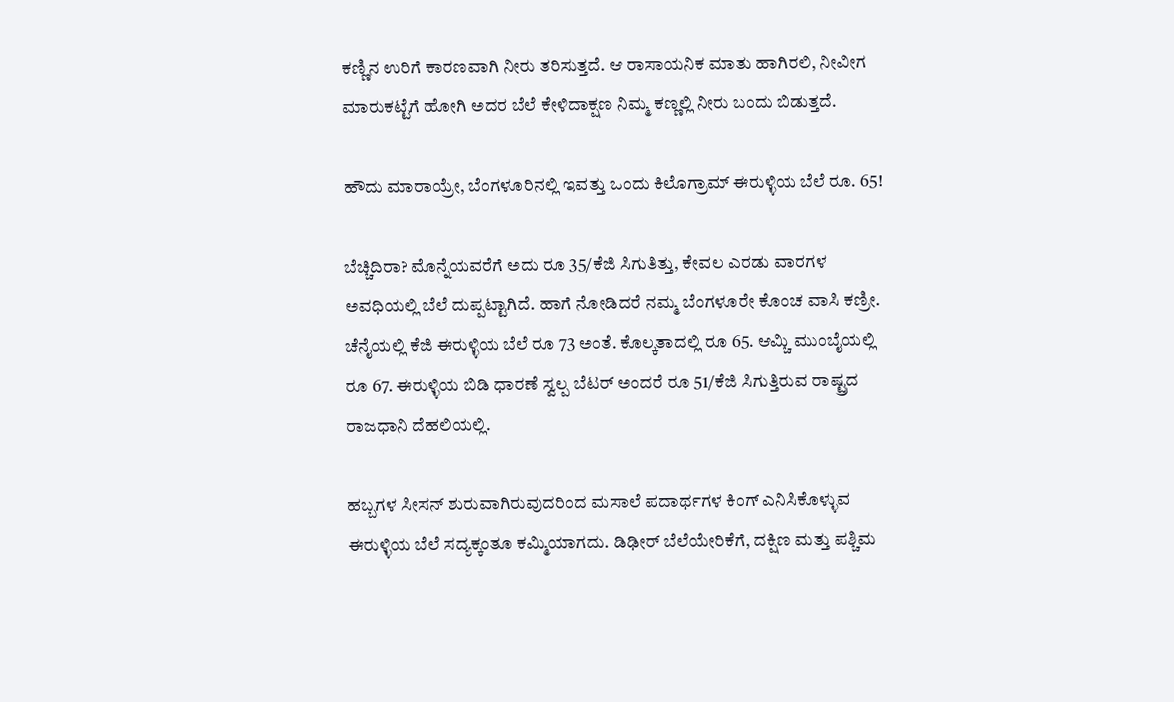ಕಣ್ಣಿನ ಉರಿಗೆ ಕಾರಣವಾಗಿ ನೀರು ತರಿಸುತ್ತದೆ. ಆ ರಾಸಾಯನಿಕ ಮಾತು ಹಾಗಿರಲಿ, ನೀವೀಗ ಮಾರುಕಟ್ಟೆಗೆ ಹೋಗಿ ಅದರ ಬೆಲೆ ಕೇಳಿದಾಕ್ಷಣ ನಿಮ್ಮ ಕಣ್ಣಲ್ಲಿ ನೀರು ಬಂದು ಬಿಡುತ್ತದೆ.

ಹೌದು ಮಾರಾಯ್ರೇ, ಬೆಂಗಳೂರಿನಲ್ಲಿ ಇವತ್ತು ಒಂದು ಕಿಲೊಗ್ರಾಮ್ ಈರುಳ್ಳಿಯ ಬೆಲೆ ರೂ. 65!

ಬೆಚ್ಚಿದಿರಾ? ಮೊನ್ನೆಯವರೆಗೆ ಅದು ರೂ 35/ಕೆಜಿ ಸಿಗುತಿತ್ತು, ಕೇವಲ ಎರಡು ವಾರಗಳ ಅವಧಿಯಲ್ಲಿ ಬೆಲೆ ದುಪ್ಪಟ್ಟಾಗಿದೆ. ಹಾಗೆ ನೋಡಿದರೆ ನಮ್ಮ ಬೆಂಗಳೂರೇ ಕೊಂಚ ವಾಸಿ ಕಣ್ರೀ. ಚೆನೈಯಲ್ಲಿ ಕೆಜಿ ಈರುಳ್ಳಿಯ ಬೆಲೆ ರೂ 73 ಅಂತೆ. ಕೊಲ್ಕತಾದಲ್ಲಿ ರೂ 65. ಆಮ್ಚಿ ಮುಂಬೈಯಲ್ಲಿ ರೂ 67. ಈರುಳ್ಳಿಯ ಬಿಡಿ ಧಾರಣೆ ಸ್ವಲ್ಪ ಬೆಟರ್ ಅಂದರೆ ರೂ 51/ಕೆಜಿ ಸಿಗುತ್ತಿರುವ ರಾಷ್ಟ್ರದ ರಾಜಧಾನಿ ದೆಹಲಿಯಲ್ಲಿ.

ಹಬ್ಬಗಳ ಸೀಸನ್ ಶುರುವಾಗಿರುವುದರಿಂದ ಮಸಾಲೆ ಪದಾರ್ಥಗಳ ಕಿಂಗ್ ಎನಿಸಿಕೊಳ್ಳುವ ಈರುಳ್ಳಿಯ ಬೆಲೆ ಸದ್ಯಕ್ಕಂತೂ ಕಮ್ಮಿಯಾಗದು. ಡಿಢೀರ್ ಬೆಲೆಯೇರಿಕೆಗೆ, ದಕ್ಷಿಣ ಮತ್ತು ಪಶ್ಚಿಮ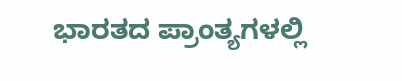ಭಾರತದ ಪ್ರಾಂತ್ಯಗಳಲ್ಲಿ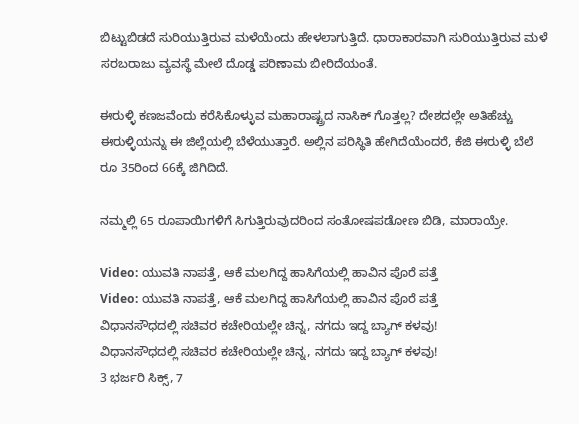ಬಿಟ್ಟುಬಿಡದೆ ಸುರಿಯುತ್ತಿರುವ ಮಳೆಯೆಂದು ಹೇಳಲಾಗುತ್ತಿದೆ. ಧಾರಾಕಾರವಾಗಿ ಸುರಿಯುತ್ತಿರುವ ಮಳೆ ಸರಬರಾಜು ವ್ಯವಸ್ಥೆ ಮೇಲೆ ದೊಡ್ಡ ಪರಿಣಾಮ ಬೀರಿದೆಯಂತೆ.

ಈರುಳ್ಳಿ ಕಣಜವೆಂದು ಕರೆಸಿಕೊಳ್ಳುವ ಮಹಾರಾಷ್ಟ್ರದ ನಾಸಿಕ್ ಗೊತ್ತಲ್ಲ? ದೇಶದಲ್ಲೇ ಅತಿಹೆಚ್ಚು ಈರುಳ್ಳಿಯನ್ನು ಈ ಜಿಲ್ಲೆಯಲ್ಲಿ ಬೆಳೆಯುತ್ತಾರೆ. ಅಲ್ಲಿನ ಪರಿಸ್ಥಿತಿ ಹೇಗಿದೆಯೆಂದರೆ, ಕೆಜಿ ಈರುಳ್ಳಿ ಬೆಲೆ ರೂ 35ರಿಂದ 66ಕ್ಕೆ ಜಿಗಿದಿದೆ.

ನಮ್ಮಲ್ಲಿ 65 ರೂಪಾಯಿಗಳಿಗೆ ಸಿಗುತ್ತಿರುವುದರಿಂದ ಸಂತೋಷಪಡೋಣ ಬಿಡಿ, ಮಾರಾಯ್ರೇ.

Video: ಯುವತಿ ನಾಪತ್ತೆ, ಆಕೆ ಮಲಗಿದ್ದ ಹಾಸಿಗೆಯಲ್ಲಿ ಹಾವಿನ ಪೊರೆ ಪತ್ತೆ
Video: ಯುವತಿ ನಾಪತ್ತೆ, ಆಕೆ ಮಲಗಿದ್ದ ಹಾಸಿಗೆಯಲ್ಲಿ ಹಾವಿನ ಪೊರೆ ಪತ್ತೆ
ವಿಧಾನಸೌಧದಲ್ಲಿ ಸಚಿವರ ಕಚೇರಿಯಲ್ಲೇ ಚಿನ್ನ, ನಗದು ಇದ್ದ ಬ್ಯಾಗ್ ಕಳವು!
ವಿಧಾನಸೌಧದಲ್ಲಿ ಸಚಿವರ ಕಚೇರಿಯಲ್ಲೇ ಚಿನ್ನ, ನಗದು ಇದ್ದ ಬ್ಯಾಗ್ ಕಳವು!
3 ಭರ್ಜರಿ ಸಿಕ್ಸ್, 7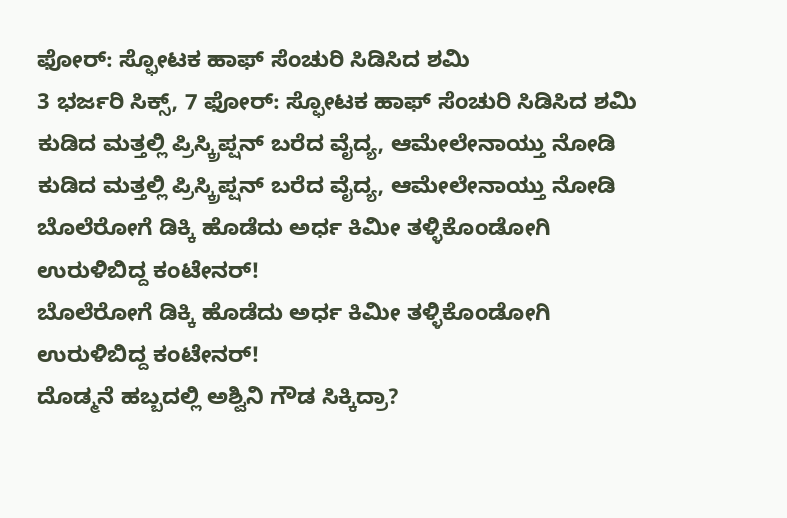ಫೋರ್: ಸ್ಫೋಟಕ ಹಾಫ್ ಸೆಂಚುರಿ ಸಿಡಿಸಿದ ಶಮಿ
3 ಭರ್ಜರಿ ಸಿಕ್ಸ್, 7 ಫೋರ್: ಸ್ಫೋಟಕ ಹಾಫ್ ಸೆಂಚುರಿ ಸಿಡಿಸಿದ ಶಮಿ
ಕುಡಿದ ಮತ್ತಲ್ಲಿ ಪ್ರಿಸ್ಕ್ರಿಪ್ಷನ್ ಬರೆದ ವೈದ್ಯ, ಆಮೇಲೇನಾಯ್ತು ನೋಡಿ
ಕುಡಿದ ಮತ್ತಲ್ಲಿ ಪ್ರಿಸ್ಕ್ರಿಪ್ಷನ್ ಬರೆದ ವೈದ್ಯ, ಆಮೇಲೇನಾಯ್ತು ನೋಡಿ
ಬೊಲೆರೋಗೆ ಡಿಕ್ಕಿ ಹೊಡೆದು ಅರ್ಧ ಕಿಮೀ ತಳ್ಳಿಕೊಂಡೋಗಿ ಉರುಳಿಬಿದ್ದ ಕಂಟೇನರ್!
ಬೊಲೆರೋಗೆ ಡಿಕ್ಕಿ ಹೊಡೆದು ಅರ್ಧ ಕಿಮೀ ತಳ್ಳಿಕೊಂಡೋಗಿ ಉರುಳಿಬಿದ್ದ ಕಂಟೇನರ್!
ದೊಡ್ಮನೆ ಹಬ್ಬದಲ್ಲಿ ಅಶ್ವಿನಿ ಗೌಡ ಸಿಕ್ಕಿದ್ರಾ?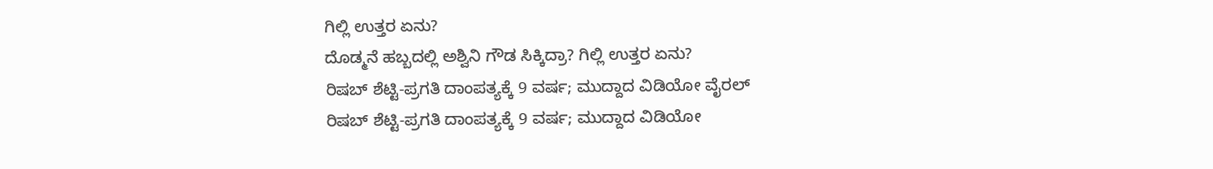ಗಿಲ್ಲಿ ಉತ್ತರ ಏನು?
ದೊಡ್ಮನೆ ಹಬ್ಬದಲ್ಲಿ ಅಶ್ವಿನಿ ಗೌಡ ಸಿಕ್ಕಿದ್ರಾ? ಗಿಲ್ಲಿ ಉತ್ತರ ಏನು?
ರಿಷಬ್ ಶೆಟ್ಟಿ-ಪ್ರಗತಿ ದಾಂಪತ್ಯಕ್ಕೆ 9 ವರ್ಷ; ಮುದ್ದಾದ ವಿಡಿಯೋ ವೈರಲ್
ರಿಷಬ್ ಶೆಟ್ಟಿ-ಪ್ರಗತಿ ದಾಂಪತ್ಯಕ್ಕೆ 9 ವರ್ಷ; ಮುದ್ದಾದ ವಿಡಿಯೋ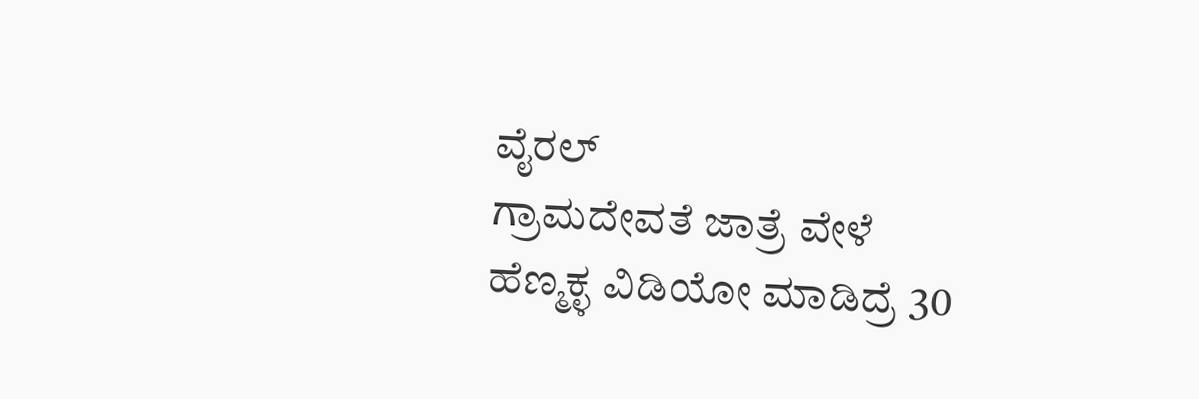ವೈರಲ್
ಗ್ರಾಮದೇವತೆ ಜಾತ್ರೆ ವೇಳೆ ಹೆಣ್ಮಕ್ಳ ವಿಡಿಯೋ ಮಾಡಿದ್ರೆ 30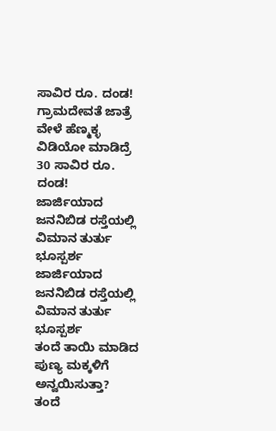ಸಾವಿರ ರೂ. ದಂಡ!
ಗ್ರಾಮದೇವತೆ ಜಾತ್ರೆ ವೇಳೆ ಹೆಣ್ಮಕ್ಳ ವಿಡಿಯೋ ಮಾಡಿದ್ರೆ 30 ಸಾವಿರ ರೂ. ದಂಡ!
ಜಾರ್ಜಿಯಾದ ಜನನಿಬಿಡ ರಸ್ತೆಯಲ್ಲಿ ವಿಮಾನ ತುರ್ತು ಭೂಸ್ಪರ್ಶ
ಜಾರ್ಜಿಯಾದ ಜನನಿಬಿಡ ರಸ್ತೆಯಲ್ಲಿ ವಿಮಾನ ತುರ್ತು ಭೂಸ್ಪರ್ಶ
ತಂದೆ ತಾಯಿ ಮಾಡಿದ ಪುಣ್ಯ ಮಕ್ಕಳಿಗೆ ಅನ್ವಯಿಸುತ್ತಾ?
ತಂದೆ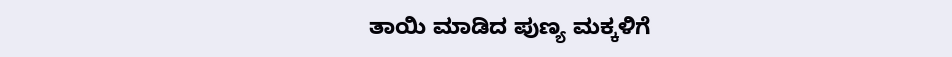ತಾಯಿ ಮಾಡಿದ ಪುಣ್ಯ ಮಕ್ಕಳಿಗೆ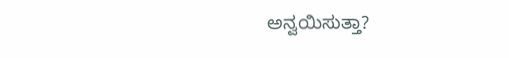ಅನ್ವಯಿಸುತ್ತಾ?